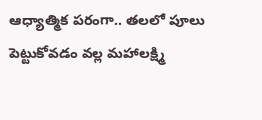ఆధ్యాత్మిక పరంగా.. తలలో పూలు పెట్టుకోవడం వల్ల మహాలక్ష్మి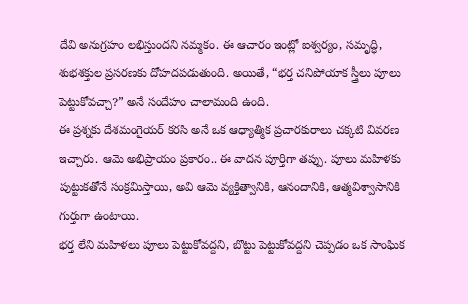దేవి అనుగ్రహం లభిస్తుందని నమ్మకం. ఈ ఆచారం ఇంట్లో ఐశ్వర్యం, సమృద్ధి, శుభశక్తుల ప్రసరణకు దోహదపడుతుంది. అయితే, “భర్త చనిపోయాక స్త్రీలు పూలు పెట్టుకోవచ్చా?” అనే సందేహం చాలామంది ఉంది.
ఈ ప్రశ్నకు దేశమంగైయర్ కరసి అనే ఒక ఆధ్యాత్మిక ప్రచారకురాలు చక్కటి వివరణ ఇచ్చారు. ఆమె అభిప్రాయం ప్రకారం.. ఈ వాదన పూర్తిగా తప్పు. పూలు మహిళకు పుట్టుకతోనే సంక్రమిస్తాయి, అవి ఆమె వ్యక్తిత్వానికి, ఆనందానికి, ఆత్మవిశ్వాసానికి గుర్తుగా ఉంటాయి.
భర్త లేని మహిళలు పూలు పెట్టుకోవద్దని, బొట్టు పెట్టుకోవద్దని చెప్పడం ఒక సాంఘిక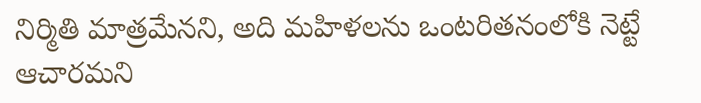నిర్మితి మాత్రమేనని, అది మహిళలను ఒంటరితనంలోకి నెట్టే ఆచారమని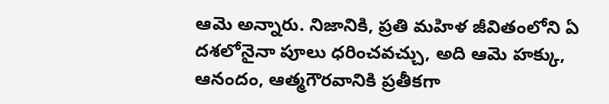ఆమె అన్నారు. నిజానికి, ప్రతి మహిళ జీవితంలోని ఏ దశలోనైనా పూలు ధరించవచ్చు, అది ఆమె హక్కు, ఆనందం, ఆత్మగౌరవానికి ప్రతీకగా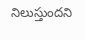నిలుస్తుందని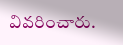వివరించారు.